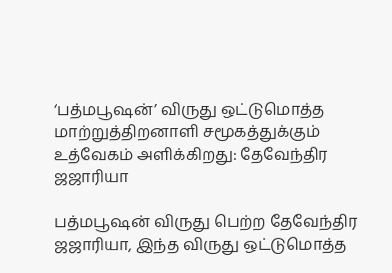‘பத்மபூஷன்’ விருது ஒட்டுமொத்த மாற்றுத்திறனாளி சமூகத்துக்கும் உத்வேகம் அளிக்கிறது: தேவேந்திர ஜஜாரியா

பத்மபூஷன் விருது பெற்ற தேவேந்திர ஜஜாரியா, இந்த விருது ஒட்டுமொத்த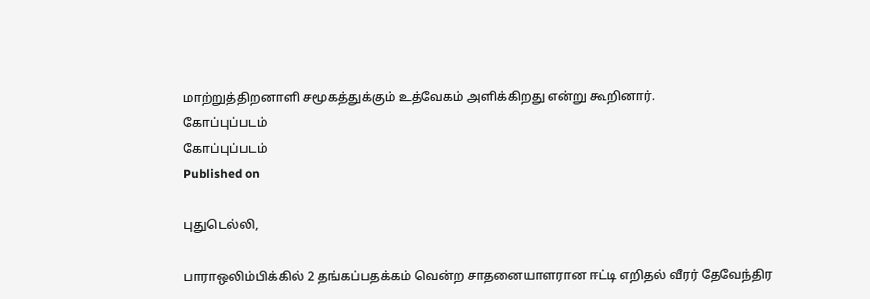மாற்றுத்திறனாளி சமூகத்துக்கும் உத்வேகம் அளிக்கிறது என்று கூறினார்.
கோப்புப்படம்
கோப்புப்படம்
Published on

புதுடெல்லி,

பாராஒலிம்பிக்கில் 2 தங்கப்பதக்கம் வென்ற சாதனையாளரான ஈட்டி எறிதல் வீரர் தேவேந்திர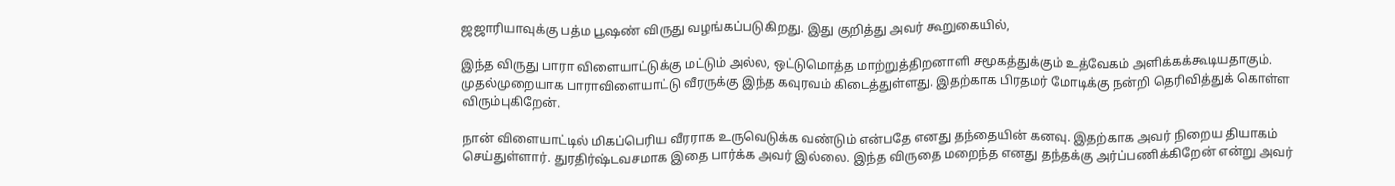ஜஜாரியாவுக்கு பத்ம பூஷண் விருது வழங்கப்படுகிறது. இது குறித்து அவர் கூறுகையில்,

இந்த விருது பாரா விளையாட்டுக்கு மட்டும் அல்ல, ஒட்டுமொத்த மாற்றுத்திறனாளி சமூகத்துக்கும் உத்வேகம் அளிக்கக்கூடியதாகும். முதல்முறையாக பாராவிளையாட்டு வீரருக்கு இந்த கவுரவம் கிடைத்துள்ளது. இதற்காக பிரதமர் மோடிக்கு நன்றி தெரிவித்துக் கொள்ள விரும்புகிறேன்.

நான் விளையாட்டில் மிகப்பெரிய வீரராக உருவெடுக்க வண்டும் என்பதே எனது தந்தையின் கனவு. இதற்காக அவர் நிறைய தியாகம் செய்துள்ளார். துரதிர்ஷ்டவசமாக இதை பார்க்க அவர் இல்லை. இந்த விருதை மறைந்த எனது தந்தக்கு அர்ப்பணிக்கிறேன் என்று அவர்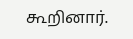கூறினார்.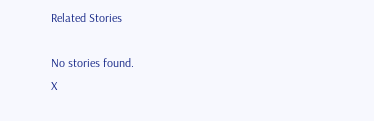Related Stories

No stories found.
X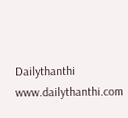Dailythanthi
www.dailythanthi.com